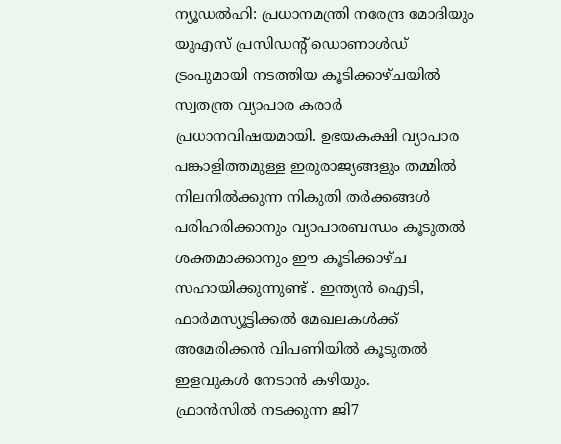ന്യൂഡൽഹി: പ്രധാനമന്ത്രി നരേന്ദ്ര മോദിയും യുഎസ് പ്രസിഡന്റ് ഡൊണാൾഡ് ട്രംപുമായി നടത്തിയ കൂടിക്കാഴ്ചയിൽ സ്വതന്ത്ര വ്യാപാര കരാർ പ്രധാനവിഷയമായി. ഉഭയകക്ഷി വ്യാപാര പങ്കാളിത്തമുള്ള ഇരുരാജ്യങ്ങളും തമ്മിൽ നിലനിൽക്കുന്ന നികുതി തർക്കങ്ങൾ പരിഹരിക്കാനും വ്യാപാരബന്ധം കൂടുതൽ ശക്തമാക്കാനും ഈ കൂടിക്കാഴ്ച സഹായിക്കുന്നുണ്ട് . ഇന്ത്യൻ ഐടി, ഫാർമസ്യൂട്ടിക്കൽ മേഖലകൾക്ക് അമേരിക്കൻ വിപണിയിൽ കൂടുതൽ ഇളവുകൾ നേടാൻ കഴിയും.
ഫ്രാൻസിൽ നടക്കുന്ന ജി7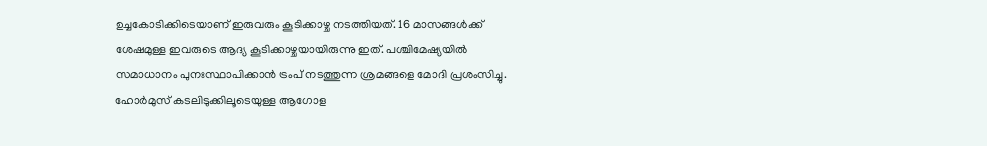ഉച്ചകോടിക്കിടെയാണ് ഇരുവരും കൂടിക്കാഴ്ച നടത്തിയത്. 16 മാസങ്ങൾക്ക് ശേഷമുള്ള ഇവരുടെ ആദ്യ കൂടിക്കാഴ്ചയായിരുന്നു ഇത്. പശ്ചിമേഷ്യയിൽ സമാധാനം പുനഃസ്ഥാപിക്കാൻ ട്രംപ് നടത്തുന്ന ശ്രമങ്ങളെ മോദി പ്രശംസിച്ചു. ഹോർമുസ് കടലിടുക്കിലൂടെയുള്ള ആഗോള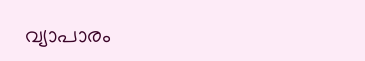വ്യാപാരം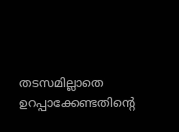തടസമില്ലാതെ ഉറപ്പാക്കേണ്ടതിന്റെ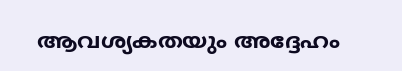ആവശ്യകതയും അദ്ദേഹം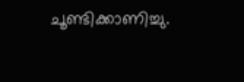ചൂണ്ടിക്കാണിച്ചു.